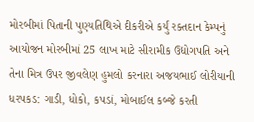મોરબીમાં પિતાની પુણ્યતિથિએ દીકરીએ કર્યું રક્તદાન કેમ્પનું આયોજન મોરબીમાં 25 લાખ માટે સીરામીક ઉદ્યોગપતિ અને તેના મિત્ર ઉપર જીવલેણ હુમલો કરનારા અજયભાઈ લોરીયાની ધરપકડ: ગાડી, ધોકો, કપડાં, મોબાઈલ કબ્જે કરતી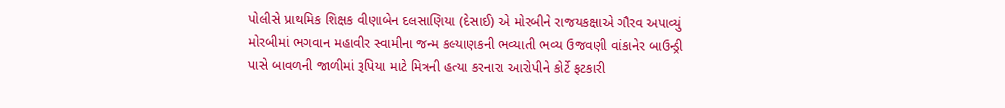પોલીસે પ્રાથમિક શિક્ષક વીણાબેન દલસાણિયા (દેસાઈ) એ મોરબીને રાજયકક્ષાએ ગૌરવ અપાવ્યું મોરબીમાં ભગવાન મહાવીર સ્વામીના જન્મ કલ્યાણકની ભવ્યાતી ભવ્ય ઉજવણી વાંકાનેર બાઉન્ડ્રી પાસે બાવળની જાળીમાં રૂપિયા માટે મિત્રની હત્યા કરનારા આરોપીને કોર્ટે ફટકારી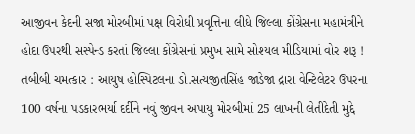આજીવન કેદની સજા મોરબીમાં પક્ષ વિરોધી પ્રવૃત્તિના લીધે જિલ્લા કોંગ્રેસના મહામંત્રીને હોદા ઉપરથી સસ્પેન્ડ કરતાં જિલ્લા કોંગ્રેસનાં પ્રમુખ સામે સોશ્યલ મીડિયામાં વોર શરૂ ! તબીબી ચમત્કાર : આયુષ હોસ્પિટલના ડો.સત્યજીતસિંહ જાડેજા દ્રારા વેન્ટિલેટર ઉપરના 100 વર્ષના પડકારભર્યા દર્દીને નવું જીવન અપાયુ મોરબીમાં 25 લાખની લેતીદેતી મુદ્દે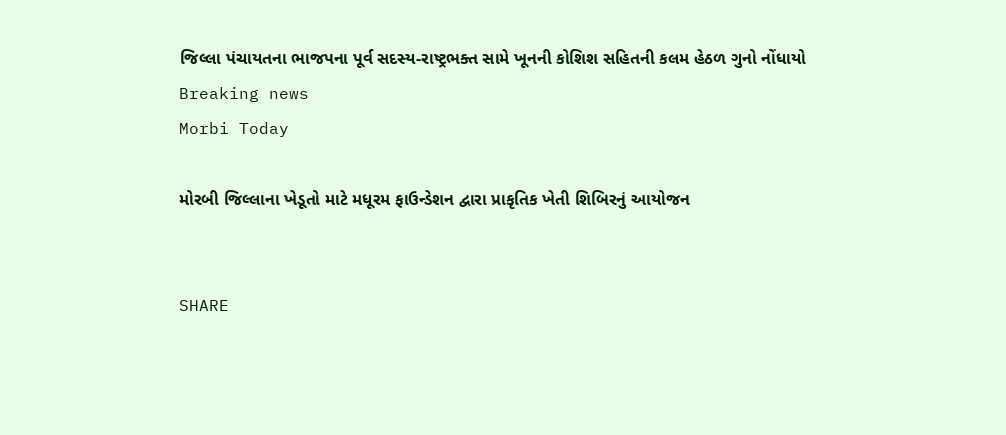જિલ્લા પંચાયતના ભાજપના પૂર્વ સદસ્ય-રાષ્ટ્રભક્ત સામે ખૂનની કોશિશ સહિતની કલમ હેઠળ ગુનો નોંધાયો
Breaking news
Morbi Today

મોરબી જિલ્લાના ખેડૂતો માટે મધૂરમ ફાઉન્ડેશન દ્વારા પ્રાકૃતિક ખેતી શિબિરનું આયોજન


SHARE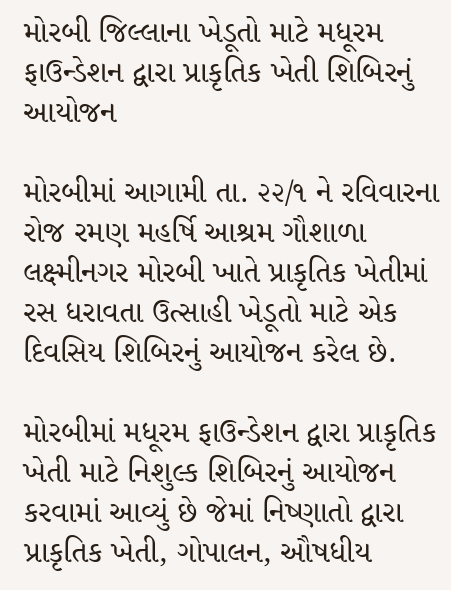મોરબી જિલ્લાના ખેડૂતો માટે મધૂરમ ફાઉન્ડેશન દ્વારા પ્રાકૃતિક ખેતી શિબિરનું આયોજન

મોરબીમાં આગામી તા. ૨૨/૧ ને રવિવારના રોજ રમણ મહર્ષિ આશ્રમ ગૌશાળા લક્ષ્મીનગર મોરબી ખાતે પ્રાકૃતિક ખેતીમાં રસ ધરાવતા ઉત્સાહી ખેડૂતો માટે એક દિવસિય શિબિરનું આયોજન કરેલ છે.

મોરબીમાં મધૂરમ ફાઉન્ડેશન દ્વારા પ્રાકૃતિક ખેતી માટે નિશુલ્ક શિબિરનું આયોજન કરવામાં આવ્યું છે જેમાં નિષ્ણાતો દ્વારા પ્રાકૃતિક ખેતી, ગોપાલન, ઔષધીય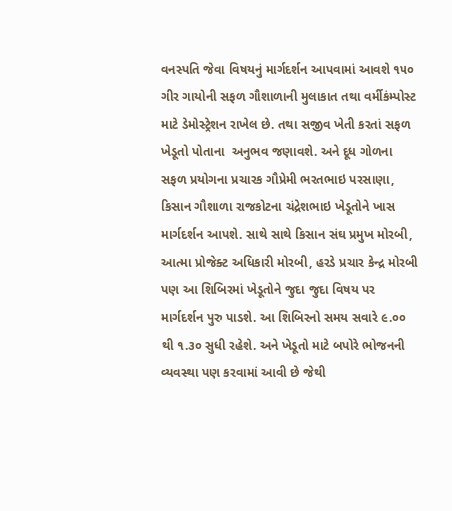વનસ્પતિ જેવા વિષયનું માર્ગદર્શન આપવામાં આવશે ૧૫૦ ગીર ગાયોની સફળ ગૌશાળાની મુલાકાત તથા વર્મીકંમ્પોસ્ટ માટે ડેમોસ્ટ્રેશન રાખેલ છે. તથા સજીવ ખેતી કરતાં સફળ ખેડૂતો પોતાના  અનુભવ જણાવશે. અને દૂધ ગોળના સફળ પ્રયોગના પ્રચારક ગૌપ્રેમી ભરતભાઇ પરસાણા, કિસાન ગૌશાળા રાજકોટના ચંદ્રેશભાઇ ખેડૂતોને ખાસ  માર્ગદર્શન આપશે. સાથે સાથે કિસાન સંઘ પ્રમુખ મોરબી, આત્મા પ્રોજેક્ટ અધિકારી મોરબી, હરડે પ્રચાર કેન્દ્ર મોરબી પણ આ શિબિરમાં ખેડૂતોને જુદા જુદા વિષય પર માર્ગદર્શન પુરુ પાડશે. આ શિબિરનો સમય સવારે ૯.૦૦ થી ૧.૩૦ સુધી રહેશે. અને ખેડૂતો માટે બપોરે ભોજનની વ્યવસ્થા પણ કરવામાં આવી છે જેથી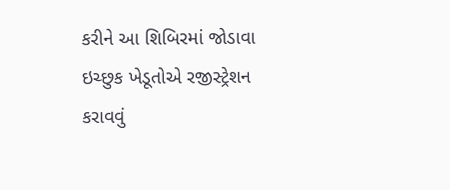કરીને આ શિબિરમાં જોડાવા ઇચ્છુક ખેડૂતોએ રજીસ્ટ્રેશન કરાવવું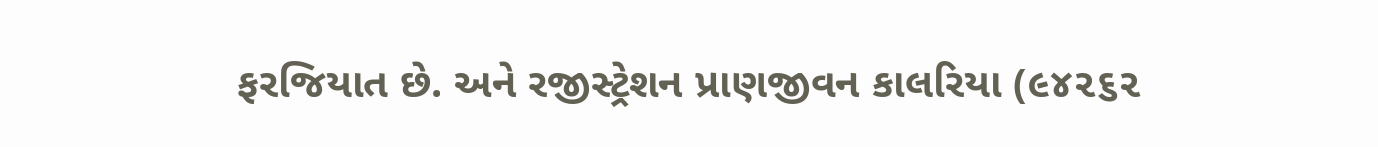ફરજિયાત છે. અને રજીસ્ટ્રેશન પ્રાણજીવન કાલરિયા (૯૪૨૬૨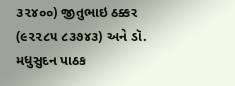૩૨૪૦૦) જીતુભાઇ ઠક્કર (૯૨૨૮૫ ૮૩૭૪૩) અને ડૉ. મધુસુદન પાઠક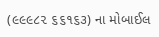(૯૯૯૮૨ ૬૬૧૬૩) ના મોબાઈલ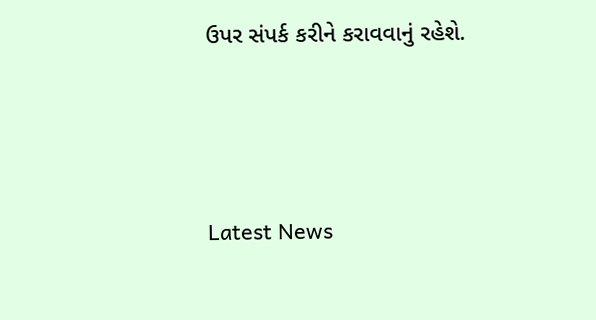ઉપર સંપર્ક કરીને કરાવવાનું રહેશે.






Latest News